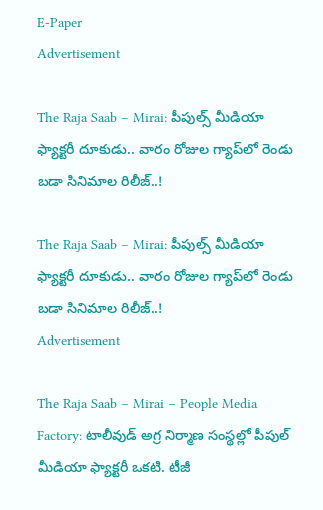E-Paper
Advertisement

The Raja Saab – Mirai: పీపుల్స్ మీడియా ఫ్యాక్టరీ దూకుడు.. వారం రోజుల గ్యాప్‌లో రెండు బడా సినిమాల రిలీజ్..!

The Raja Saab – Mirai: పీపుల్స్ మీడియా ఫ్యాక్టరీ దూకుడు.. వారం రోజుల గ్యాప్‌లో రెండు బడా సినిమాల రిలీజ్..!
Advertisement

The Raja Saab – Mirai – People Media Factory: టాలీవుడ్‌ అగ్ర నిర్మాణ సంస్థల్లో పీపుల్ మీడియా ఫ్యాక్టరీ ఒకటి. టీజీ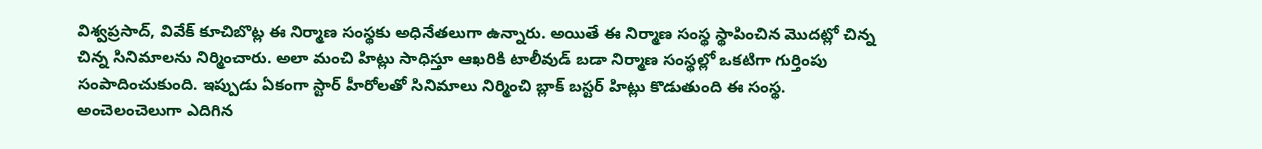విశ్వప్రసాద్, వివేక్ కూచిబొట్ల ఈ నిర్మాణ సంస్థకు అధినేతలుగా ఉన్నారు. అయితే ఈ నిర్మాణ సంస్థ స్థాపించిన మొదట్లో చిన్న చిన్న సినిమాలను నిర్మించారు. అలా మంచి హిట్లు సాధిస్తూ ఆఖరికి టాలీవుడ్ బడా నిర్మాణ సంస్థల్లో ఒకటిగా గుర్తింపు సంపాదించుకుంది. ఇప్పుడు ఏకంగా స్టార్ హీరోలతో సినిమాలు నిర్మించి బ్లాక్ బస్టర్ హిట్లు కొడుతుంది ఈ సంస్థ. అంచెలంచెలుగా ఎదిగిన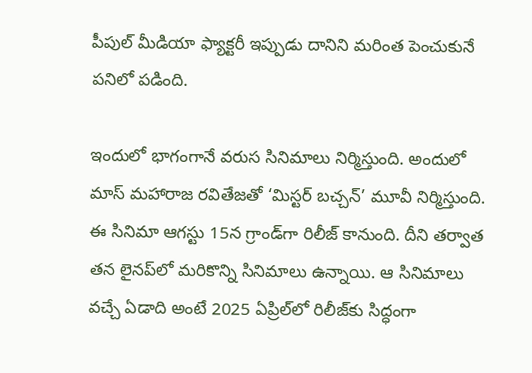పీపుల్ మీడియా ఫ్యాక్టరీ ఇప్పుడు దానిని మరింత పెంచుకునే పనిలో పడింది.

ఇందులో భాగంగానే వరుస సినిమాలు నిర్మిస్తుంది. అందులో మాస్ మహారాజ రవితేజతో ‘మిస్టర్ బచ్చన్’ మూవీ నిర్మిస్తుంది. ఈ సినిమా ఆగస్టు 15న గ్రాండ్‌గా రిలీజ్ కానుంది. దీని తర్వాత తన లైనప్‌లో మరికొన్ని సినిమాలు ఉన్నాయి. ఆ సినిమాలు వచ్చే ఏడాది అంటే 2025 ఏప్రిల్‌లో రిలీజ్‌కు సిద్ధంగా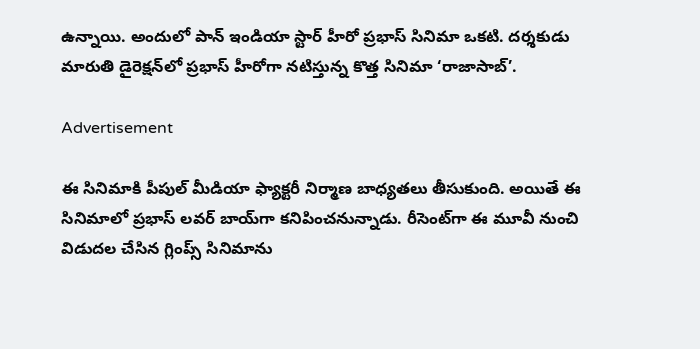ఉన్నాయి. అందులో పాన్ ఇండియా స్టార్ హీరో ప్రభాస్ సినిమా ఒకటి. దర్శకుడు మారుతి డైరెక్షన్‌లో ప్రభాస్ హీరోగా నటిస్తున్న కొత్త సినిమా ‘రాజాసాబ్’.

Advertisement

ఈ సినిమాకి పీపుల్ మీడియా ఫ్యాక్టరీ నిర్మాణ బాధ్యతలు తీసుకుంది. అయితే ఈ సినిమాలో ప్రభాస్ లవర్ బాయ్‌గా కనిపించనున్నాడు. రీసెంట్‌గా ఈ మూవీ నుంచి విడుదల చేసిన గ్లింప్స్ సినిమాను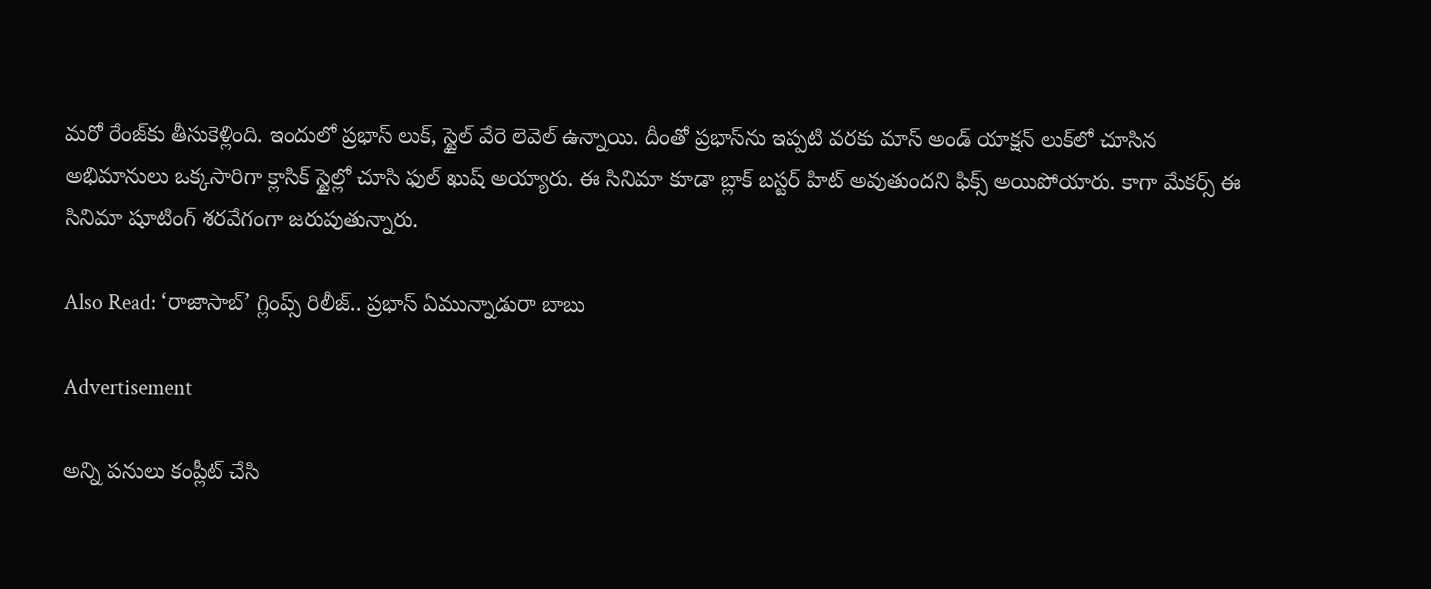మరో రేంజ్‌కు తీసుకెళ్లింది. ఇందులో ప్రభాస్ లుక్, స్టైల్ వేరె లెవెల్‌ ఉన్నాయి. దీంతో ప్రభాస్‌ను ఇప్పటి వరకు మాస్ అండ్ యాక్షన్ లుక్‌లో చూసిన అభిమానులు ఒక్కసారిగా క్లాసిక్ స్టైల్లో చూసి ఫుల్ ఖుష్ అయ్యారు. ఈ సినిమా కూడా బ్లాక్ బస్టర్ హిట్ అవుతుందని ఫిక్స్ అయిపోయారు. కాగా మేకర్స్ ఈ సినిమా షూటింగ్ శరవేగంగా జరుపుతున్నారు.

Also Read: ‘రాజాసాబ్’ గ్లింప్స్ రిలీజ్.. ప్రభాస్ ఏమున్నాడురా బాబు

Advertisement

అన్ని పనులు కంప్లీట్ చేసి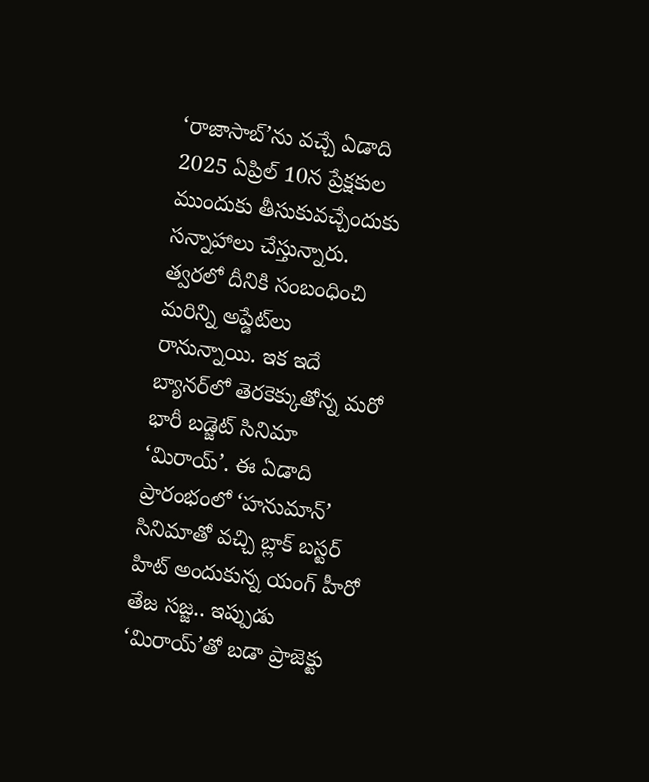‘రాజాసాబ్’ను వచ్చే ఏడాది 2025 ఏప్రిల్ 10న ప్రేక్షకుల ముందుకు తీసుకువచ్చేందుకు సన్నాహాలు చేస్తున్నారు. త్వరలో దీనికి సంబంధించి మరిన్ని అప్డేట్‌లు రానున్నాయి. ఇక ఇదే బ్యానర్‌లో తెరకెక్కుతోన్న మరో భారీ బడ్జెట్ సినిమా ‘మిరాయ్’. ఈ ఏడాది ప్రారంభంలో ‘హనుమాన్’ సినిమాతో వచ్చి బ్లాక్ బస్టర్ హిట్ అందుకున్న యంగ్ హీరో తేజ సజ్జ.. ఇప్పుడు ‘మిరాయ్’తో బడా ప్రాజెక్టు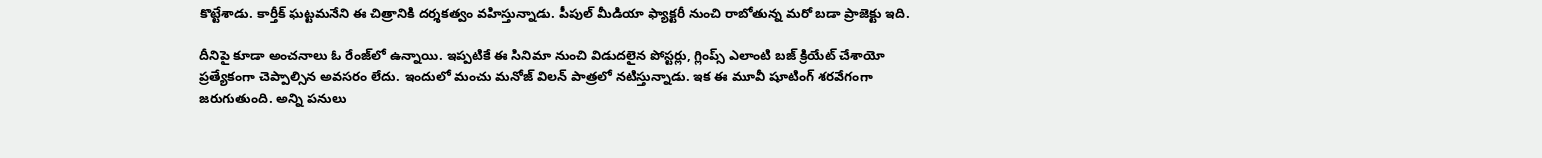కొట్టేశాడు. కార్తీక్ ఘట్టమనేని ఈ చిత్రానికి దర్శకత్వం వహిస్తున్నాడు. పీపుల్ మీడియా ఫ్యాక్టరీ నుంచి రాబోతున్న మరో బడా ప్రాజెక్టు ఇది.

దీనిపై కూడా అంచనాలు ఓ రేంజ్‌లో ఉన్నాయి. ఇప్పటికే ఈ సినిమా నుంచి విడుదలైన పోస్టర్లు, గ్లింప్స్ ఎలాంటి బజ్ క్రియేట్ చేశాయో ప్రత్యేకంగా చెప్పాల్సిన అవసరం లేదు. ఇందులో మంచు మనోజ్ విలన్ పాత్రలో నటిస్తున్నాడు. ఇక ఈ మూవీ షూటింగ్ శరవేగంగా జరుగుతుంది. అన్ని పనులు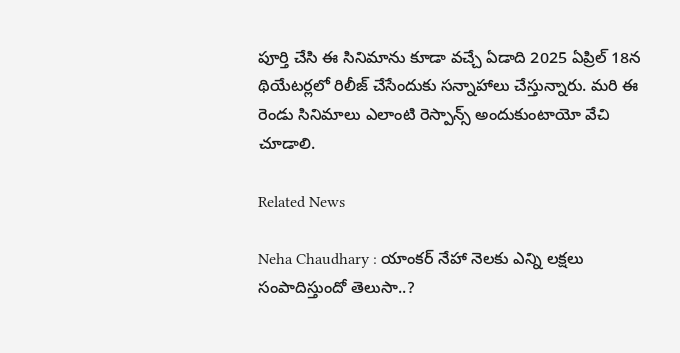పూర్తి చేసి ఈ సినిమాను కూడా వచ్చే ఏడాది 2025 ఏప్రిల్ 18న థియేటర్లలో రిలీజ్ చేసేందుకు సన్నాహాలు చేస్తున్నారు. మరి ఈ రెండు సినిమాలు ఎలాంటి రెస్పాన్స్ అందుకుంటాయో వేచి చూడాలి.

Related News

Neha Chaudhary : యాంకర్ నేహా నెలకు ఎన్ని లక్షలు సంపాదిస్తుందో తెలుసా..?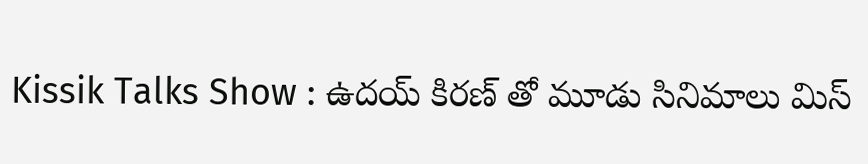Kissik Talks Show : ఉదయ్ కిరణ్ తో మూడు సినిమాలు మిస్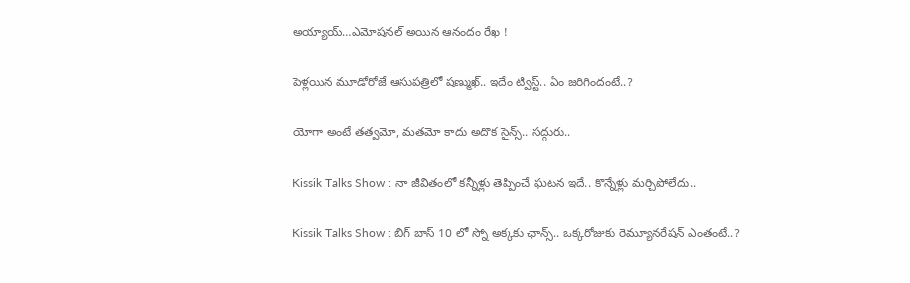అయ్యాయ్…ఎమోషనల్ అయిన ఆనందం రేఖ !

పెళ్లయిన మూడోరోజే ఆసుపత్రిలో షణ్ముఖ్.. ఇదేం ట్విస్ట్.. ఏం జరిగిందంటే..?

యోగా అంటే తత్వమో, మతమో కాదు అదొక సైన్స్.. సద్గురు..

Kissik Talks Show : నా జీవితంలో కన్నీళ్లు తెప్పించే ఘటన ఇదే.. కొన్నేళ్లు మర్చిపోలేదు..

Kissik Talks Show : బిగ్ బాస్ 10 లో స్నో అక్కకు ఛాన్స్.. ఒక్కరోజుకు రెమ్యూనరేషన్ ఎంతంటే..?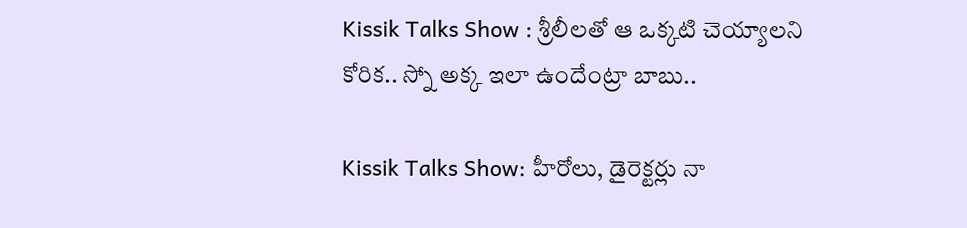Kissik Talks Show : శ్రీలీలతో ఆ ఒక్కటి చెయ్యాలని కోరిక.. స్నో అక్క ఇలా ఉందేంట్రా బాబు..

Kissik Talks Show: హీరోలు, డైరెక్టర్లు నా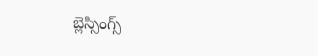బ్లెస్సింగ్స్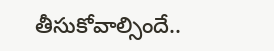తీసుకోవాల్సిందే..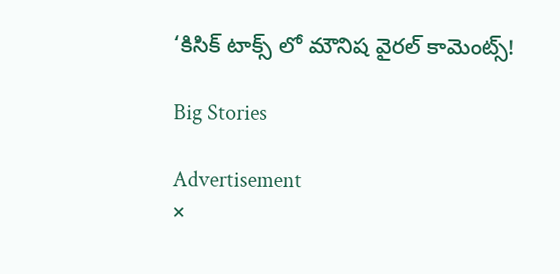‘కిసిక్ టాక్స్ లో మౌనిష వైరల్ కామెంట్స్!

Big Stories

Advertisement
×